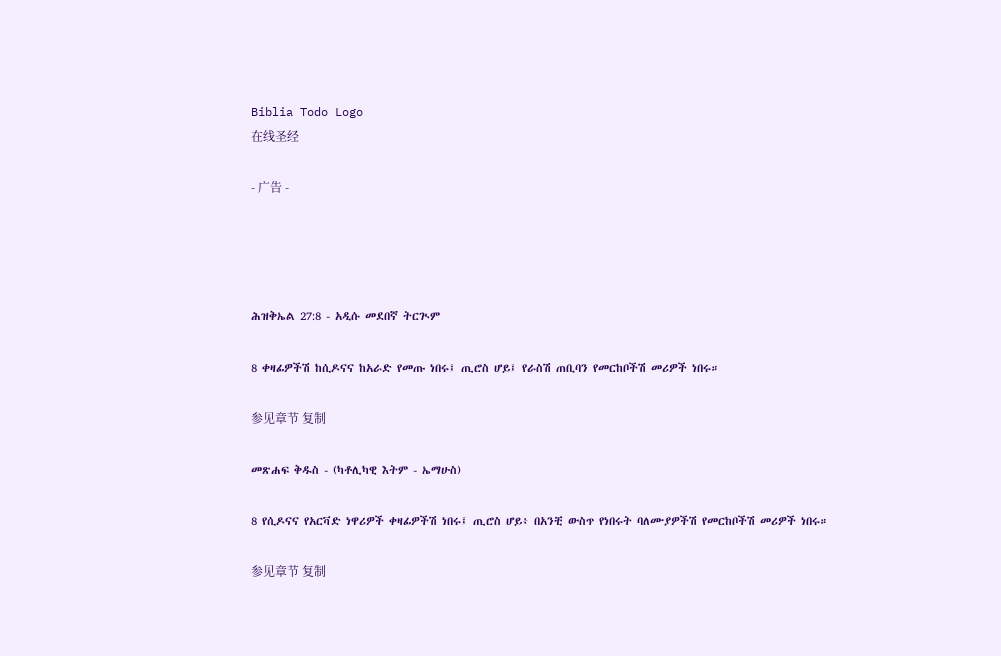Biblia Todo Logo
在线圣经

- 广告 -




ሕዝቅኤል 27:8 - አዲሱ መደበኛ ትርጒም

8 ቀዛፊዎችሽ ከሲዶናና ከአራድ የመጡ ነበሩ፤ ጢሮስ ሆይ፤ የራስሽ ጠቢባን የመርከቦችሽ መሪዎች ነበሩ።

参见章节 复制

መጽሐፍ ቅዱስ - (ካቶሊካዊ እትም - ኤማሁስ)

8 የሲዶናና የአርቫድ ነዋሪዎች ቀዛፊዎችሽ ነበሩ፤ ጢሮስ ሆይ፥ በአንቺ ውስጥ የነበሩት ባለሙያዎችሽ የመርከቦችሽ መሪዎች ነበሩ።

参见章节 复制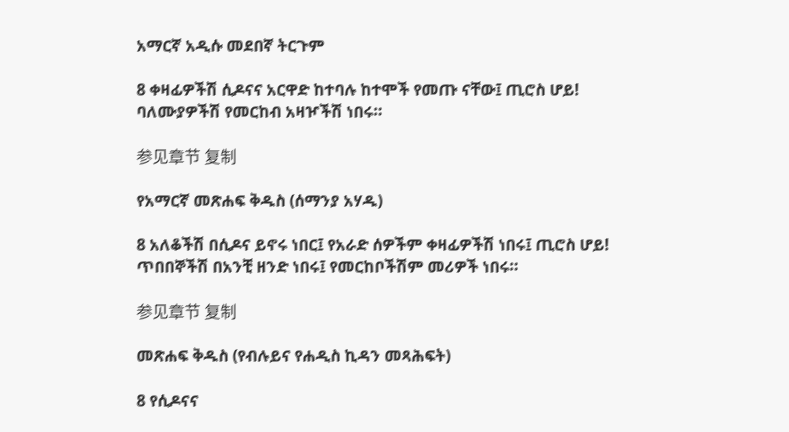አማርኛ አዲሱ መደበኛ ትርጉም

8 ቀዛፊዎችሽ ሲዶናና አርዋድ ከተባሉ ከተሞች የመጡ ናቸው፤ ጢሮስ ሆይ! ባለሙያዎችሽ የመርከብ አዛዦችሽ ነበሩ።

参见章节 复制

የአማርኛ መጽሐፍ ቅዱስ (ሰማንያ አሃዱ)

8 አለቆችሽ በሲዶና ይኖሩ ነበር፤ የአራድ ሰዎችም ቀዛፊዎችሽ ነበሩ፤ ጢሮስ ሆይ! ጥበበኞችሽ በአንቺ ዘንድ ነበሩ፤ የመርከቦችሽም መሪዎች ነበሩ።

参见章节 复制

መጽሐፍ ቅዱስ (የብሉይና የሐዲስ ኪዳን መጻሕፍት)

8 የሲዶናና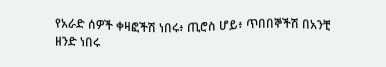የአራድ ሰዎች ቀዛፎችሽ ነበሩ፥ ጢሮስ ሆይ፥ ጥበበኞችሽ በአንቺ ዘንድ ነበሩ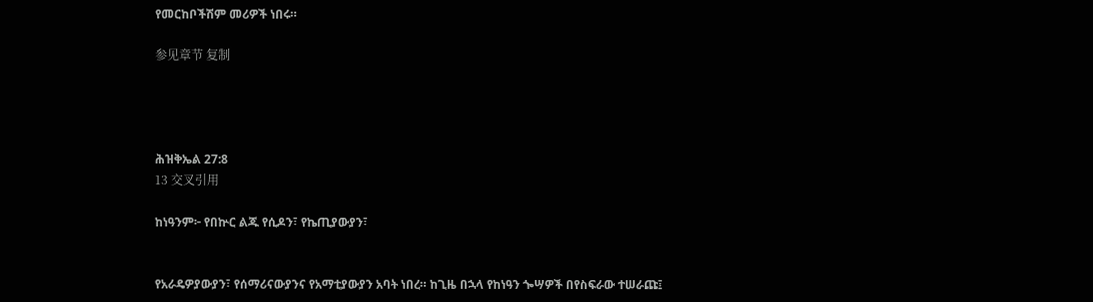የመርከቦችሽም መሪዎች ነበሩ።

参见章节 复制




ሕዝቅኤል 27:8
13 交叉引用

ከነዓንም፦ የበኵር ልጁ የሲዶን፣ የኬጢያውያን፣


የአራዴዎያውያን፣ የሰማሪናውያንና የአማቲያውያን አባት ነበረ። ከጊዜ በኋላ የከነዓን ጐሣዎች በየስፍራው ተሠራጩ፤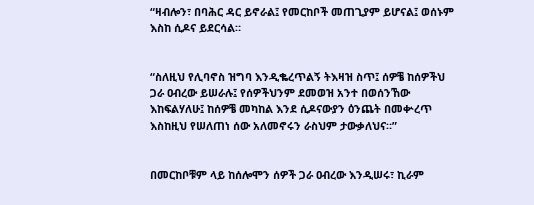“ዛብሎን፣ በባሕር ዳር ይኖራል፤ የመርከቦች መጠጊያም ይሆናል፤ ወሰኑም እስከ ሲዶና ይደርሳል።


“ስለዚህ የሊባኖስ ዝግባ እንዲቈረጥልኝ ትእዛዝ ስጥ፤ ሰዎቼ ከሰዎችህ ጋራ ዐብረው ይሠራሉ፤ የሰዎችህንም ደመወዝ አንተ በወሰንኸው እከፍልሃለሁ፤ ከሰዎቼ መካከል እንደ ሲዶናውያን ዕንጨት በመቍረጥ እስከዚህ የሠለጠነ ሰው አለመኖሩን ራስህም ታውቃለህና።”


በመርከቦቹም ላይ ከሰሎሞን ሰዎች ጋራ ዐብረው እንዲሠሩ፣ ኪራም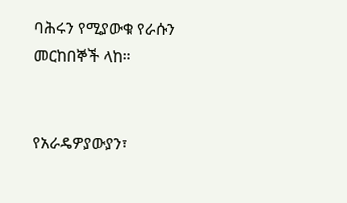ባሕሩን የሚያውቁ የራሱን መርከበኞች ላከ።


የአራዴዎያውያን፣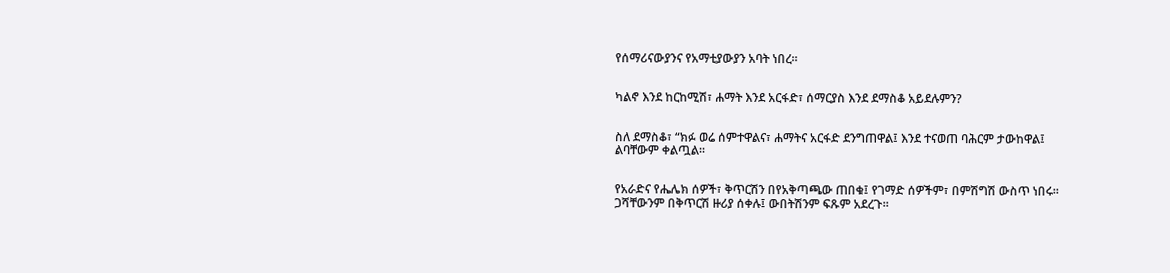የሰማሪናውያንና የአማቲያውያን አባት ነበረ።


ካልኖ እንደ ከርከሚሽ፣ ሐማት እንደ አርፋድ፣ ሰማርያስ እንደ ደማስቆ አይደሉምን?


ስለ ደማስቆ፣ “ክፉ ወሬ ሰምተዋልና፣ ሐማትና አርፋድ ደንግጠዋል፤ እንደ ተናወጠ ባሕርም ታውከዋል፤ ልባቸውም ቀልጧል።


የአራድና የሔሌክ ሰዎች፣ ቅጥርሽን በየአቅጣጫው ጠበቁ፤ የገማድ ሰዎችም፣ በምሽግሽ ውስጥ ነበሩ። ጋሻቸውንም በቅጥርሽ ዙሪያ ሰቀሉ፤ ውበትሽንም ፍጹም አደረጉ።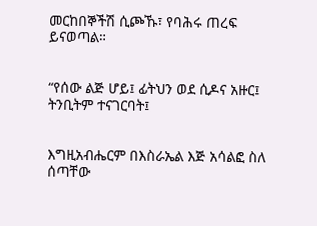መርከበኞችሽ ሲጮኹ፣ የባሕሩ ጠረፍ ይናወጣል።


“የሰው ልጅ ሆይ፤ ፊትህን ወደ ሲዶና አዙር፤ ትንቢትም ተናገርባት፤


እግዚአብሔርም በእስራኤል እጅ አሳልፎ ስለ ሰጣቸው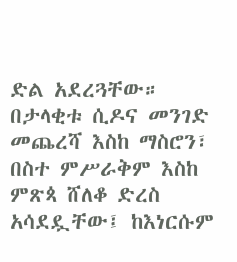ድል አደረጓቸው። በታላቂቱ ሲዶና መንገድ መጨረሻ እስከ ማስሮን፣ በስተ ምሥራቅም እስከ ምጽጳ ሸለቆ ድረስ አሳደዷቸው፤ ከእነርሱም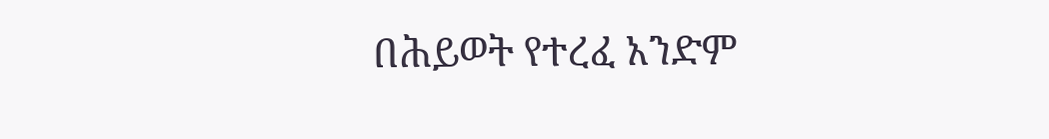በሕይወት የተረፈ አንድም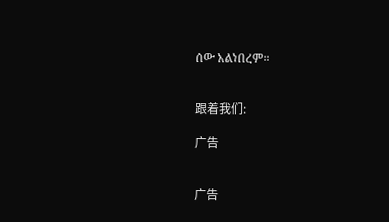ሰው አልነበረም።


跟着我们:

广告


广告